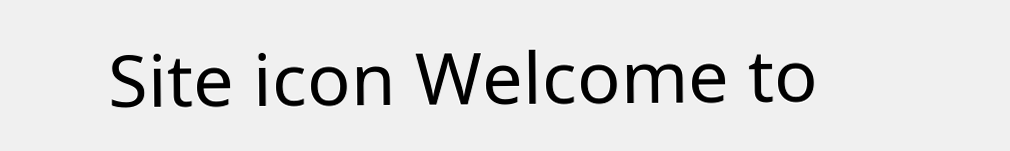Site icon Welcome to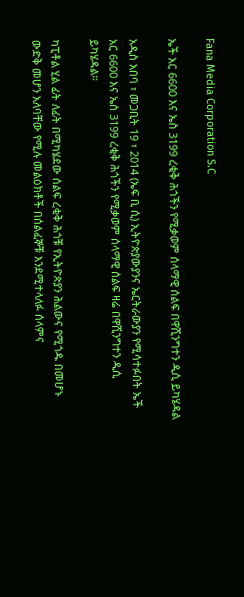Fana Media Corporation S.C

ኤች አር 6600 እና ኤስ 3199 ረቂቅ ሕጎችን የሚቃወም ሰላማዊ ሰልፍ በዋሺንግተን ዲሲ ይካሄዳል

አዲስ አበባ ፣ መጋቢት 19 ፣ 2014 (ኤፍ ቢ ሲ) ኢትዮጵያውያንና ኤርትራውያን የሚሳተፉበት ኤች አር 6600 እና ኤስ 3199 ረቂቅ ሕጎችን የሚቃወም ሰላማዊ ሰልፍ ዛሬ በዋሺንግተን ዲሲ ይካሄዳል።

ካፒቶል ሂል ፊት ለፊት በሚካሄደው ሰልፍ ረቂቅ ሕጎቹ የኢትዮጵያን ሕልውና የሚጎዱ በመሆኑ ውድቅ መሆን አለባቸው የሚሉ መልዕክቶች በሰልፈኞቹ እንደሚተላለፉ ሰላምና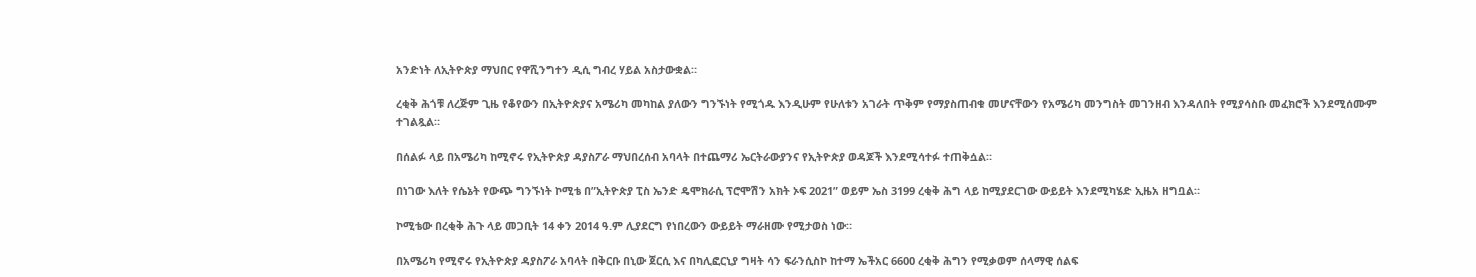አንድነት ለኢትዮጵያ ማህበር የዋሺንግተን ዲሲ ግብረ ሃይል አስታውቋል።

ረቂቅ ሕጎቹ ለረጅም ጊዜ የቆየውን በኢትዮጵያና አሜሪካ መካከል ያለውን ግንኙነት የሚጎዱ እንዲሁም የሁለቱን አገራት ጥቅም የማያስጠብቁ መሆናቸውን የአሜሪካ መንግስት መገንዘብ እንዳለበት የሚያሳስቡ መፈክሮች እንደሚሰሙም ተገልጿል።

በሰልፉ ላይ በአሜሪካ ከሚኖሩ የኢትዮጵያ ዳያስፖራ ማህበረሰብ አባላት በተጨማሪ ኤርትራውያንና የኢትዮጵያ ወዳጆች እንደሚሳተፉ ተጠቅሷል።

በነገው እለት የሴኔት የውጭ ግንኙነት ኮሚቴ በ”ኢትዮጵያ ፒስ ኤንድ ዴሞክራሲ ፕሮሞሽን አክት ኦፍ 2021” ወይም ኤስ 3199 ረቂቅ ሕግ ላይ ከሚያደርገው ውይይት እንደሚካሄድ ኢዜአ ዘግቧል።

ኮሚቴው በረቂቅ ሕጉ ላይ መጋቢት 14 ቀን 2014 ዓ.ም ሊያደርግ የነበረውን ውይይት ማራዘሙ የሚታወስ ነው።

በአሜሪካ የሚኖሩ የኢትዮጵያ ዳያስፖራ አባላት በቅርቡ በኒው ጀርሲ እና በካሊፎርኒያ ግዛት ሳን ፍራንሲስኮ ከተማ ኤችአር 6600 ረቂቅ ሕግን የሚቃወም ሰላማዊ ሰልፍ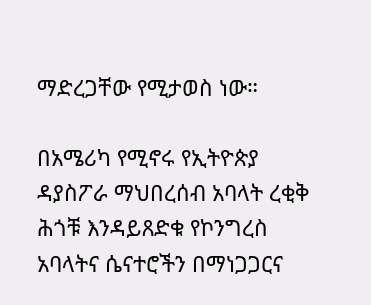ማድረጋቸው የሚታወስ ነው።

በአሜሪካ የሚኖሩ የኢትዮጵያ ዳያስፖራ ማህበረሰብ አባላት ረቂቅ ሕጎቹ እንዳይጸድቁ የኮንግረስ አባላትና ሴናተሮችን በማነጋጋርና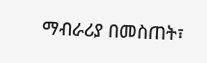ማብራሪያ በመስጠት፣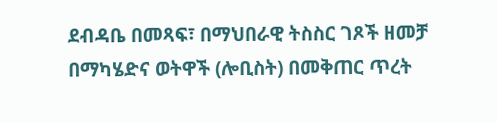ደብዳቤ በመጻፍ፣ በማህበራዊ ትስስር ገጾች ዘመቻ በማካሄድና ወትዋች (ሎቢስት) በመቅጠር ጥረት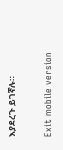እያደረጉ ይገኛሉ።

Exit mobile version